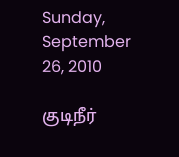Sunday, September 26, 2010

குடிநீர்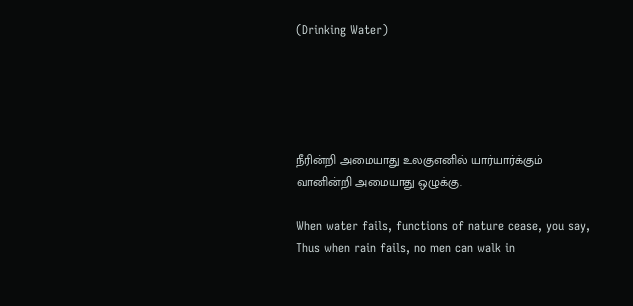(Drinking Water)





நீரின்றி அமையாது உலகுஎனில் யார்யார்க்கும்
வானின்றி அமையாது ஒழுக்கு.

When water fails, functions of nature cease, you say,
Thus when rain fails, no men can walk in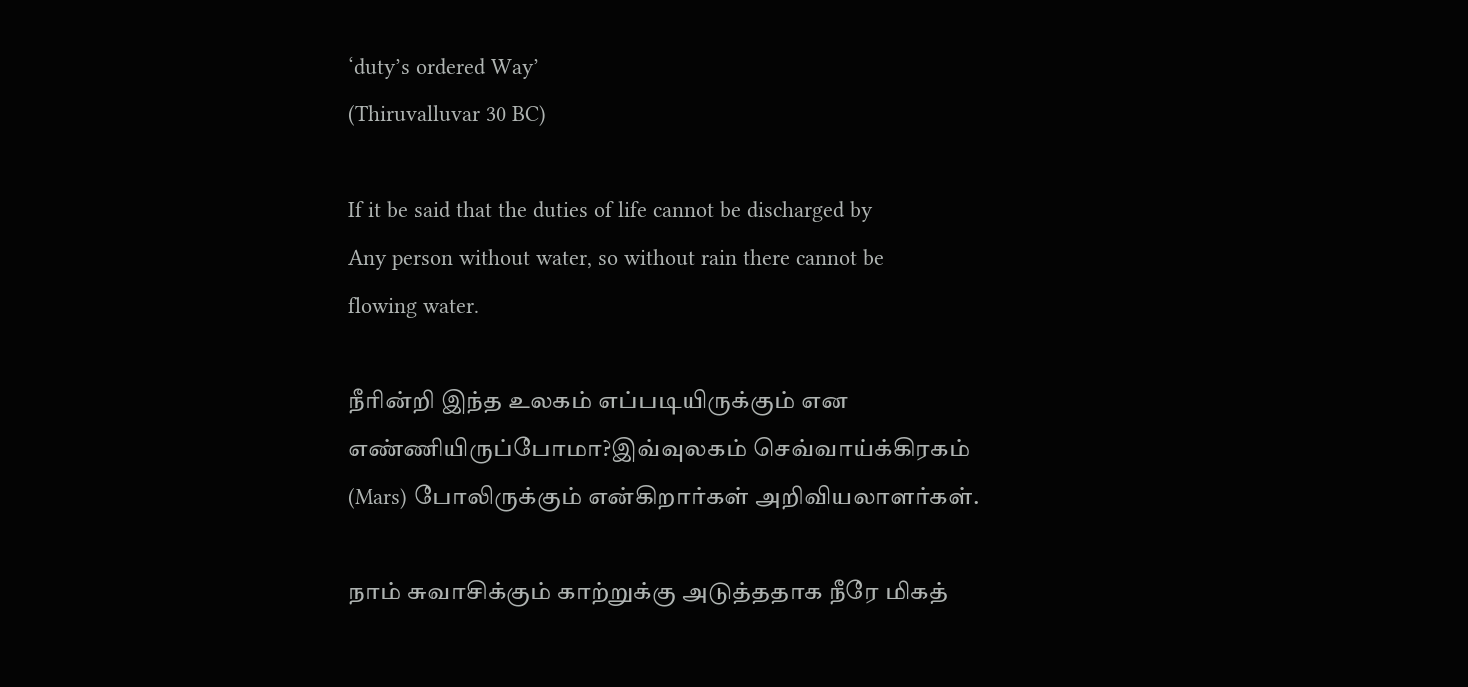‘duty’s ordered Way’
(Thiruvalluvar 30 BC)

If it be said that the duties of life cannot be discharged by
Any person without water, so without rain there cannot be
flowing water.

நீரின்றி இந்த உலகம் எப்படியிருக்கும் என
எண்ணியிருப்போமா?இவ்வுலகம் செவ்வாய்க்கிரகம்
(Mars) போலிருக்கும் என்கிறார்கள் அறிவியலாளர்கள்.

நாம் சுவாசிக்கும் காற்றுக்கு அடுத்ததாக நீரே மிகத்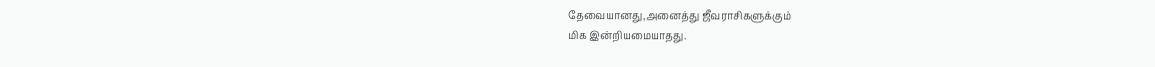தேவையானது,அனைத்து ஜீவராசிகளுக்கும்
மிக இன்றியமையாதது.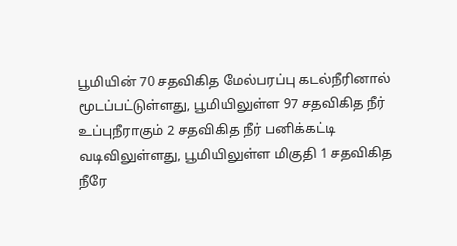பூமியின் 70 சதவிகித மேல்பரப்பு கடல்நீரினால்
மூடப்பட்டுள்ளது, பூமியிலுள்ள 97 சதவிகித நீர்
உப்புநீராகும் 2 சதவிகித நீர் பனிக்கட்டி
வடிவிலுள்ளது, பூமியிலுள்ள மிகுதி 1 சதவிகித
நீரே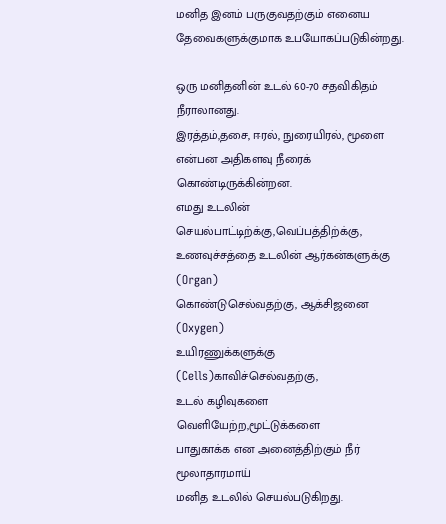மனித இனம் பருகுவதற்கும் எனைய
தேவைகளுக்குமாக உபயோகப்படுகின்றது.

ஒரு மனிதனின் உடல் 60-70 சதவிகிதம் நீராலானது.
இரத்தம்,தசை, ஈரல், நுரையிரல், மூளை
என்பன அதிகளவு நீரைக் கொண்டிருக்கின்றன.
எமது உடலின் செயல்பாட்டிற்க்கு,வெப்பத்திற்க்கு,
உணவுச்சத்தை உடலின் ஆர்கன்களுக்கு (Organ)
கொண்டுசெல்வதற்கு, ஆக்சிஜனை (Oxygen)
உயிரணுக்களுக்கு (Cells)காவிச்செல்வதற்கு,
உடல் கழிவுகளை வெளியேற்ற,மூட்டுக்களை
பாதுகாக்க என அனைத்திற்கும் நீர் மூலாதாரமாய்
மனித உடலில் செயல்படுகிறது.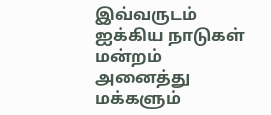இவ்வருடம் ஐக்கிய நாடுகள் மன்றம் அனைத்து
மக்களும்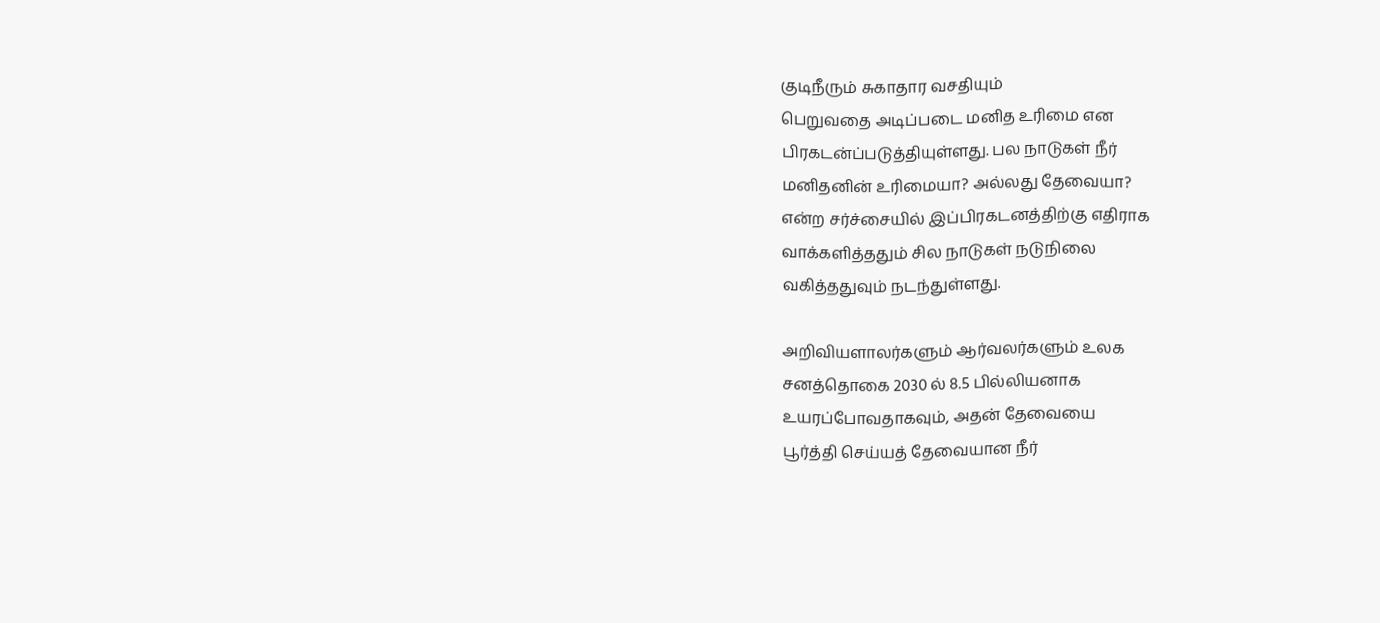குடிநீரும் சுகாதார வசதியும்
பெறுவதை அடிப்படை மனித உரிமை என
பிரகடன்ப்படுத்தியுள்ளது. பல நாடுகள் நீர்
மனிதனின் உரிமையா? அல்லது தேவையா?
என்ற சர்ச்சையில் இப்பிரகடனத்திற்கு எதிராக
வாக்களித்ததும் சில நாடுகள் நடுநிலை
வகித்ததுவும் நடந்துள்ளது.

அறிவியளாலர்களும் ஆர்வலர்களும் உலக
சனத்தொகை 2030 ல் 8.5 பில்லியனாக
உயரப்போவதாகவும், அதன் தேவையை
பூர்த்தி செய்யத் தேவையான நீர்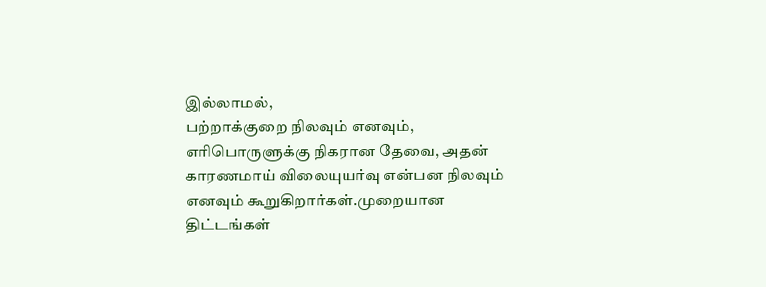இல்லாமல்,
பற்றாக்குறை நிலவும் எனவும்,
எரிபொருளுக்கு நிகரான தேவை, அதன்
காரணமாய் விலையுயர்வு என்பன நிலவும்
எனவும் கூறுகிறார்கள்.முறையான திட்டங்கள்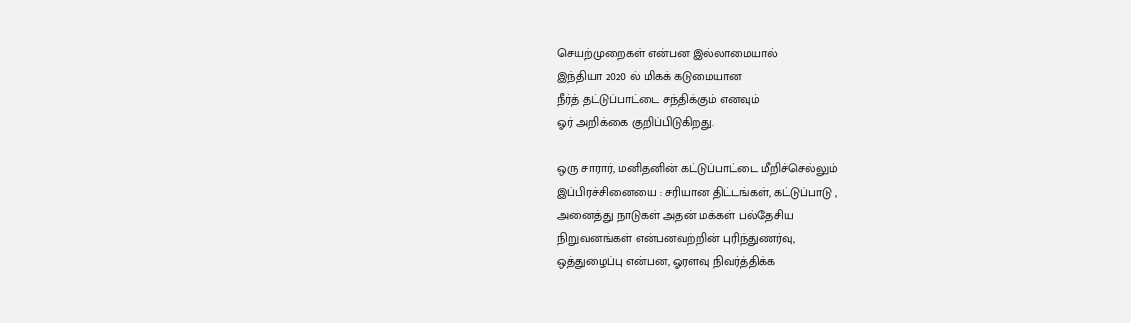செயற்முறைகள் என்பன இல்லாமையால்
இந்தியா 2020 ல் மிகக் கடுமையான
நீர்த் தட்டுப்பாட்டை சந்திக்கும் எனவும்
ஓர் அறிக்கை குறிப்பிடுகிறது.

ஒரு சாரார், மனிதனின் கட்டுப்பாட்டை மீறிச்செல்லும்
இப்பிரச்சினையை : சரியான திட்டங்கள், கட்டுப்பாடு ,
அனைத்து நாடுகள் அதன் மக்கள் பல்தேசிய
நிறுவனங்கள் என்பனவற்றின் புரிந்துணர்வு,
ஒத்துழைப்பு என்பன, ஓரளவு நிவர்த்திக்க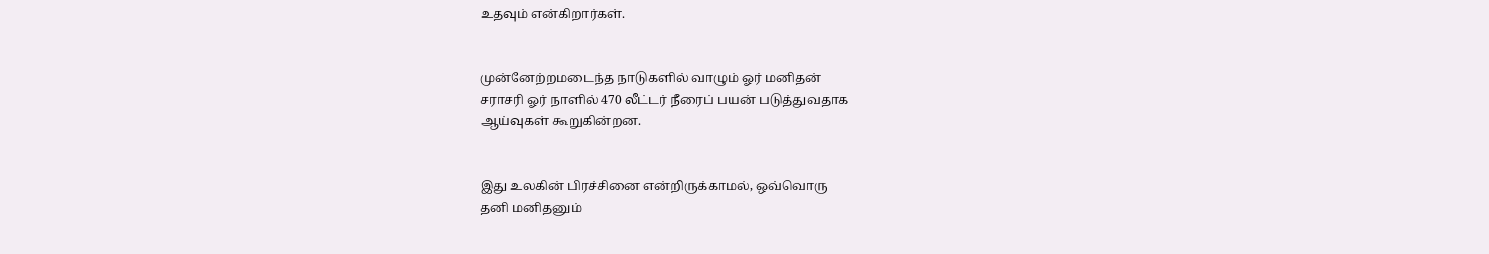உதவும் என்கிறார்கள்.


முன்னேற்றமடைந்த நாடுகளில் வாழும் ஓர் மனிதன்
சராசரி ஓர் நாளில் 470 லீட்டர் நீரைப் பயன் படுத்துவதாக
ஆய்வுகள் கூறுகின்றன.


இது உலகின் பிரச்சினை என்றிருக்காமல், ஒவ்வொரு
தனி மனிதனும்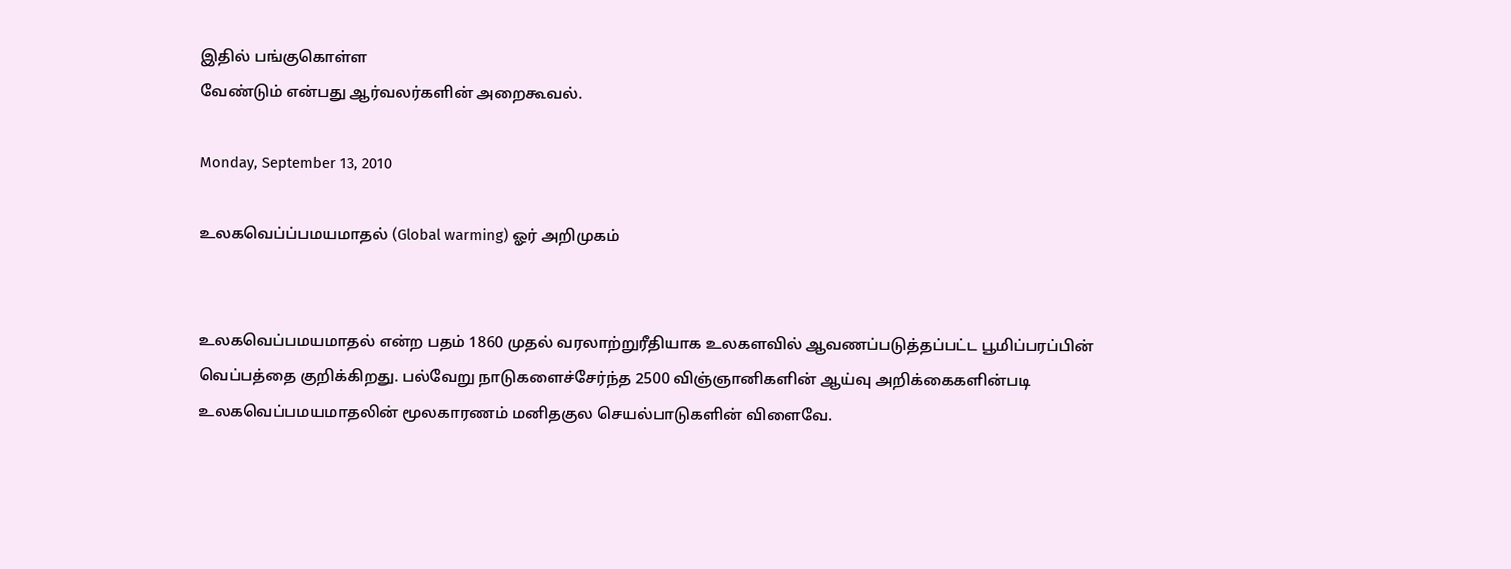இதில் பங்குகொள்ள
வேண்டும் என்பது ஆர்வலர்களின் அறைகூவல்.

Monday, September 13, 2010

உலகவெப்ப்பமயமாதல் (Global warming) ஓர் அறிமுகம்


உலகவெப்பமயமாதல் என்ற பதம் 1860 முதல் வரலாற்றுரீதியாக உலகளவில் ஆவணப்படுத்தப்பட்ட பூமிப்பரப்பின் வெப்பத்தை குறிக்கிறது. பல்வேறு நாடுகளைச்சேர்ந்த 2500 விஞ்ஞானிகளின் ஆய்வு அறிக்கைகளின்படி உலகவெப்பமயமாதலின் மூலகாரணம் மனிதகுல செயல்பாடுகளின் விளைவே.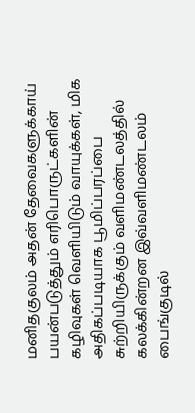மனிதகுலம் அதன் தேவைகளுக்காய் பயன்படுத்தும் எரிபொருட்களின் கழிவுகள் வெளியிடும் வாயுக்கள், மிக அதிகப்படியாக பூமிப்பரப்பை சுற்றியிருக்கும் வளிமண்டலத்தில் கலக்கின்றன இவ்வளிமண்டலம் பைங்குடில்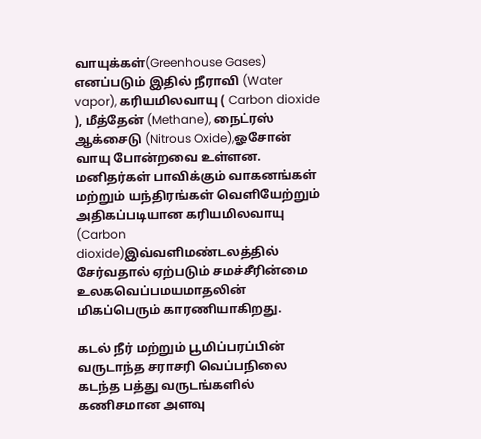வாயுக்கள்(Greenhouse Gases) எனப்படும் இதில் நீராவி (Water vapor), கரியமிலவாயு ( Carbon dioxide ), மீத்தேன் (Methane), நைட்ரஸ் ஆக்சைடு (Nitrous Oxide),ஓசோன் வாயு போன்றவை உள்ளன. மனிதர்கள் பாவிக்கும் வாகனங்கள் மற்றும் யந்திரங்கள் வெளியேற்றும் அதிகப்படியான கரியமிலவாயு (Carbon dioxide)இவ்வளிமண்டலத்தில் சேர்வதால் ஏற்படும் சமச்சீரின்மை உலகவெப்பமயமாதலின் மிகப்பெரும் காரணியாகிறது.

கடல் நீர் மற்றும் பூமிப்பரப்பின் வருடாந்த சராசரி வெப்பநிலை கடந்த பத்து வருடங்களில்
கணிசமான அளவு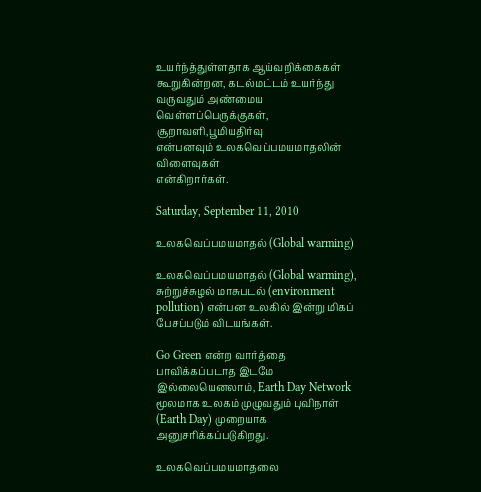உயர்ந்த்துள்ளதாக ஆய்வறிக்கைகள் கூறுகின்றன, கடல்மட்டம் உயர்ந்து வருவதும் அண்மைய வெள்ளப்பெருக்குகள், சூறாவளி,பூமியதிர்வு
என்பனவும் உலகவெப்பமயமாதலின் விளைவுகள்
என்கிறார்கள்.

Saturday, September 11, 2010

உலகவெப்பமயமாதல் (Global warming)

உலகவெப்பமயமாதல் (Global warming), சுற்றுச்சுழல் மாசுபடல் (environment pollution) என்பன உலகில் இன்று மிகப் பேசப்படும் விடயங்கள்.

Go Green என்ற வார்த்தை பாவிக்கப்படாத இடமே இல்லையெனலாம், Earth Day Network மூலமாக உலகம் முழுவதும் புவிநாள் (Earth Day) முறையாக அனுசரிக்கப்படுகிறது.

உலகவெப்பமயமாதலை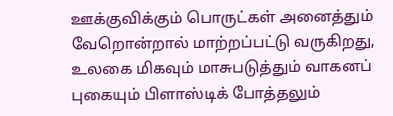ஊக்குவிக்கும் பொருட்கள் அனைத்தும் வேறொன்றால் மாற்றப்பட்டு வருகிறது, உலகை மிகவும் மாசுபடுத்தும் வாகனப் புகையும் பிளாஸ்டிக் போத்தலும்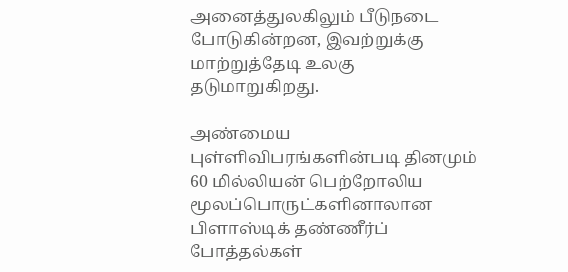அனைத்துலகிலும் பீடுநடை போடுகின்றன, இவற்றுக்கு மாற்றுத்தேடி உலகு தடுமாறுகிறது.

அண்மைய புள்ளிவிபரங்களின்படி தினமும் 60 மில்லியன் பெற்றோலிய மூலப்பொருட்களினாலான பிளாஸ்டிக் தண்ணீர்ப் போத்தல்கள்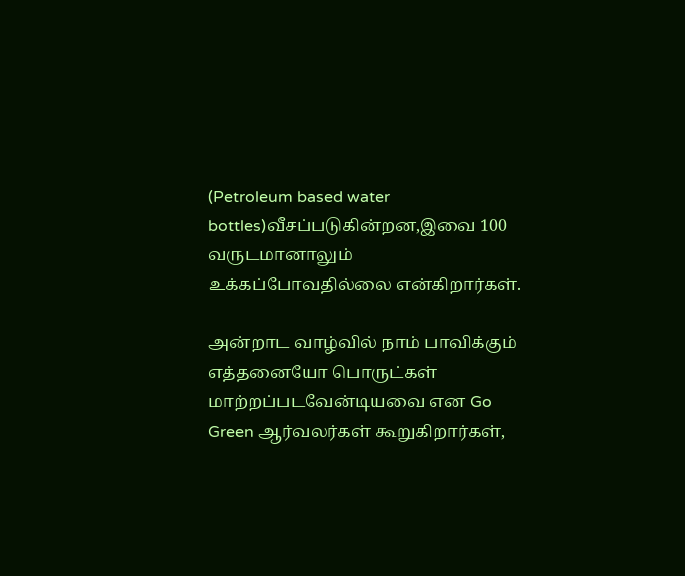(Petroleum based water bottles)வீசப்படுகின்றன,இவை 100 வருடமானாலும் உக்கப்போவதில்லை என்கிறார்கள்.

அன்றாட வாழ்வில் நாம் பாவிக்கும் எத்தனையோ பொருட்கள் மாற்றப்படவேன்டியவை என Go Green ஆர்வலர்கள் கூறுகிறார்கள்,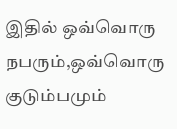இதில் ஒவ்வொரு நபரும்,ஒவ்வொரு குடும்பமும்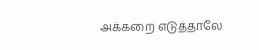அக்கறை எடுத்தாலே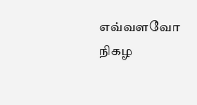எவ்வளவோ நிகழ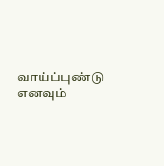வாய்ப்புண்டு எனவும்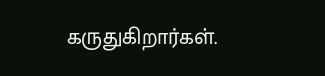கருதுகிறார்கள்.